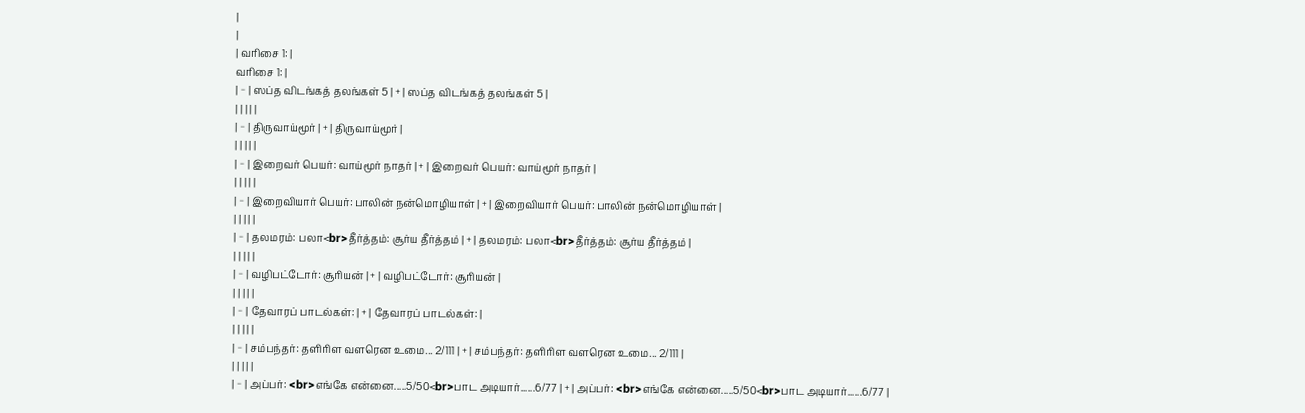|
|
| வரிசை 1: |
வரிசை 1: |
| − | ஸப்த விடங்கத் தலங்கள் 5 | + | ஸப்த விடங்கத் தலங்கள் 5 |
| | | | |
| − | திருவாய்மூர் | + | திருவாய்மூர் |
| | | | |
| − | இறைவர் பெயர்: வாய்மூர் நாதர் | + | இறைவர் பெயர்: வாய்மூர் நாதர் |
| | | | |
| − | இறைவியார் பெயர்: பாலின் நன்மொழியாள் | + | இறைவியார் பெயர்: பாலின் நன்மொழியாள் |
| | | | |
| − | தலமரம்: பலா<br>தீர்த்தம்: சூர்ய தீர்த்தம் | + | தலமரம்: பலா<br>தீர்த்தம்: சூர்ய தீர்த்தம் |
| | | | |
| − | வழிபட்டோர்: சூரியன் | + | வழிபட்டோர்: சூரியன் |
| | | | |
| − | தேவாரப் பாடல்கள்: | + | தேவாரப் பாடல்கள்: |
| | | | |
| − | சம்பந்தர்: தளிரிள வளரென உமை... 2/111 | + | சம்பந்தர்: தளிரிள வளரென உமை... 2/111 |
| | | | |
| − | அப்பர்: <br>எங்கே என்னை.....5/50<br>பாட அடியார்......6/77 | + | அப்பர்: <br>எங்கே என்னை.....5/50<br>பாட அடியார்......6/77 |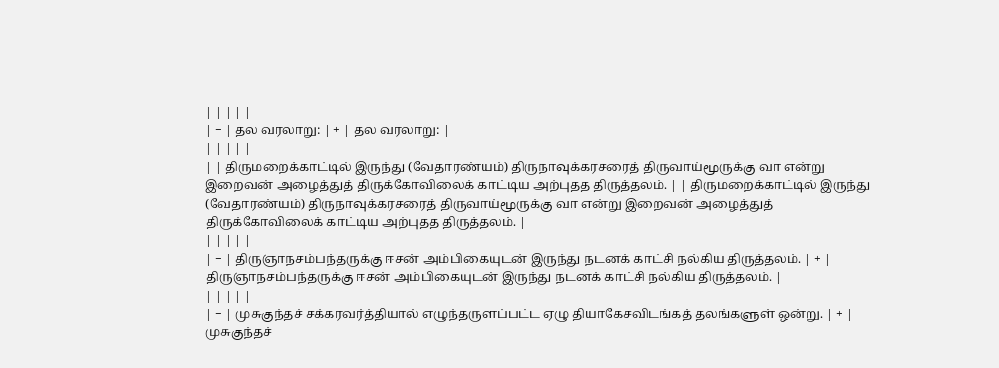| | | | |
| − | தல வரலாறு: | + | தல வரலாறு: |
| | | | |
| | திருமறைக்காட்டில் இருந்து (வேதாரண்யம்) திருநாவுக்கரசரைத் திருவாய்மூருக்கு வா என்று இறைவன் அழைத்துத் திருக்கோவிலைக் காட்டிய அற்புதத திருத்தலம். | | திருமறைக்காட்டில் இருந்து (வேதாரண்யம்) திருநாவுக்கரசரைத் திருவாய்மூருக்கு வா என்று இறைவன் அழைத்துத் திருக்கோவிலைக் காட்டிய அற்புதத திருத்தலம். |
| | | | |
| − | திருஞாநசம்பந்தருக்கு ஈசன் அம்பிகையுடன் இருந்து நடனக் காட்சி நல்கிய திருத்தலம். | + | திருஞாநசம்பந்தருக்கு ஈசன் அம்பிகையுடன் இருந்து நடனக் காட்சி நல்கிய திருத்தலம். |
| | | | |
| − | முசுகுந்தச் சக்கரவர்த்தியால் எழுந்தருளப்பட்ட ஏழு தியாகேசவிடங்கத் தலங்களுள் ஒன்று. | + | முசுகுந்தச்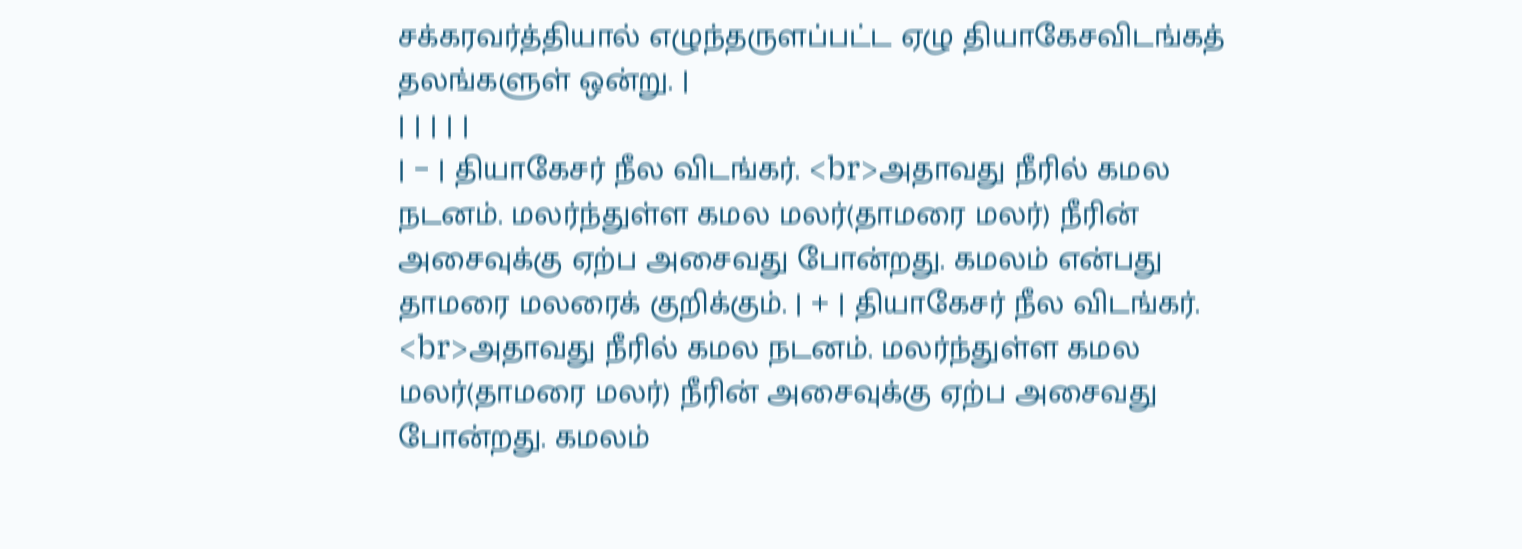சக்கரவர்த்தியால் எழுந்தருளப்பட்ட ஏழு தியாகேசவிடங்கத் தலங்களுள் ஒன்று. |
| | | | |
| − | தியாகேசர் நீல விடங்கர். <br>அதாவது நீரில் கமல நடனம். மலர்ந்துள்ள கமல மலர்(தாமரை மலர்) நீரின் அசைவுக்கு ஏற்ப அசைவது போன்றது. கமலம் என்பது தாமரை மலரைக் குறிக்கும். | + | தியாகேசர் நீல விடங்கர். <br>அதாவது நீரில் கமல நடனம். மலர்ந்துள்ள கமல மலர்(தாமரை மலர்) நீரின் அசைவுக்கு ஏற்ப அசைவது போன்றது. கமலம்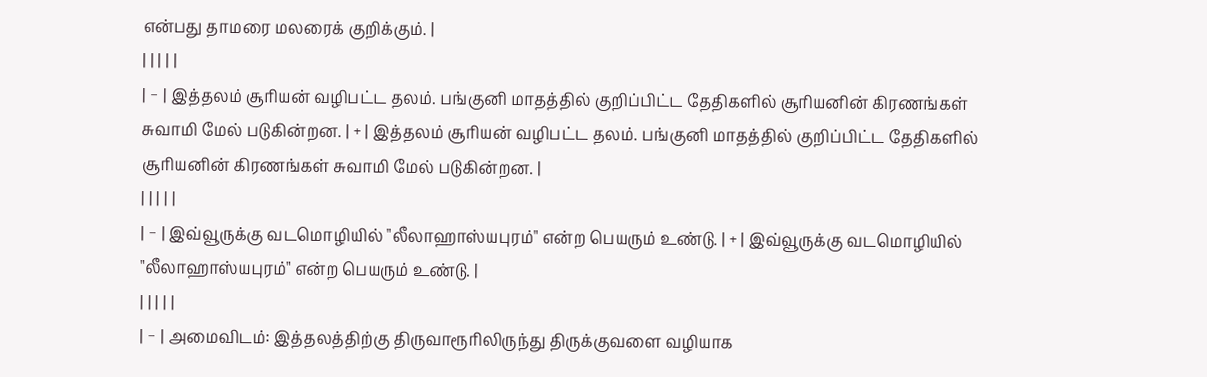என்பது தாமரை மலரைக் குறிக்கும். |
| | | | |
| − | இத்தலம் சூரியன் வழிபட்ட தலம். பங்குனி மாதத்தில் குறிப்பிட்ட தேதிகளில் சூரியனின் கிரணங்கள் சுவாமி மேல் படுகின்றன. | + | இத்தலம் சூரியன் வழிபட்ட தலம். பங்குனி மாதத்தில் குறிப்பிட்ட தேதிகளில் சூரியனின் கிரணங்கள் சுவாமி மேல் படுகின்றன. |
| | | | |
| − | இவ்வூருக்கு வடமொழியில் "லீலாஹாஸ்யபுரம்" என்ற பெயரும் உண்டு. | + | இவ்வூருக்கு வடமொழியில் "லீலாஹாஸ்யபுரம்" என்ற பெயரும் உண்டு. |
| | | | |
| − | அமைவிடம்: இத்தலத்திற்கு திருவாரூரிலிருந்து திருக்குவளை வழியாக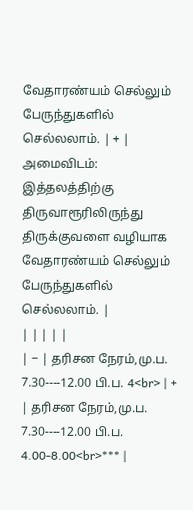வேதாரண்யம் செல்லும் பேருந்துகளில் செல்லலாம். | + | அமைவிடம்: இத்தலத்திற்கு திருவாரூரிலிருந்து திருக்குவளை வழியாக வேதாரண்யம் செல்லும் பேருந்துகளில் செல்லலாம். |
| | | | |
| − | தரிசன நேரம்,மு.ப. 7.30----12.00 பி.ப. 4<br> | + | தரிசன நேரம்,மு.ப. 7.30----12.00 பி.ப. 4.00-8.00<br>*** |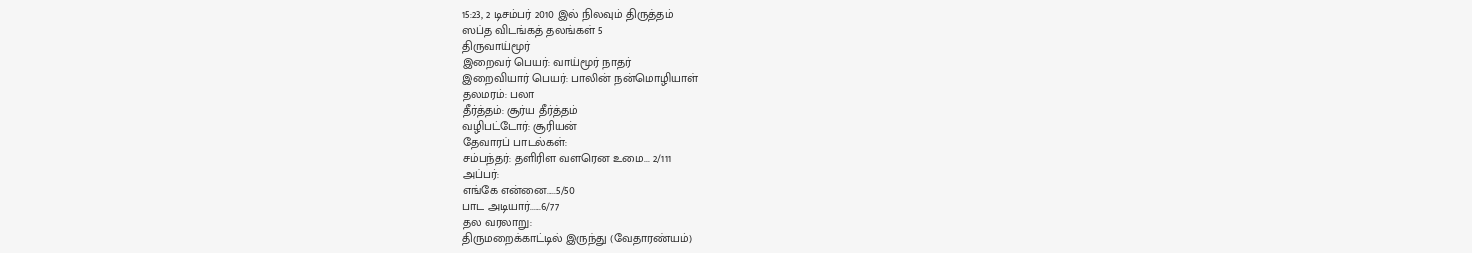15:23, 2 டிசம்பர் 2010 இல் நிலவும் திருத்தம்
ஸப்த விடங்கத் தலங்கள் 5
திருவாய்மூர்
இறைவர் பெயர்: வாய்மூர் நாதர்
இறைவியார் பெயர்: பாலின் நன்மொழியாள்
தலமரம்: பலா
தீர்த்தம்: சூர்ய தீர்த்தம்
வழிபட்டோர்: சூரியன்
தேவாரப் பாடல்கள்:
சம்பந்தர்: தளிரிள வளரென உமை... 2/111
அப்பர்:
எங்கே என்னை.....5/50
பாட அடியார்......6/77
தல வரலாறு:
திருமறைக்காட்டில் இருந்து (வேதாரண்யம்)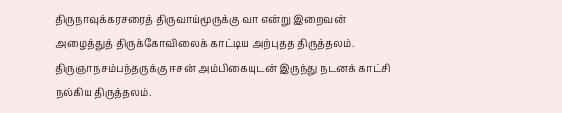திருநாவுக்கரசரைத் திருவாய்மூருக்கு வா என்று இறைவன் அழைத்துத் திருக்கோவிலைக் காட்டிய அற்புதத திருத்தலம்.
திருஞாநசம்பந்தருக்கு ஈசன் அம்பிகையுடன் இருந்து நடனக் காட்சி நல்கிய திருத்தலம்.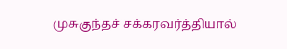முசுகுந்தச் சக்கரவர்த்தியால்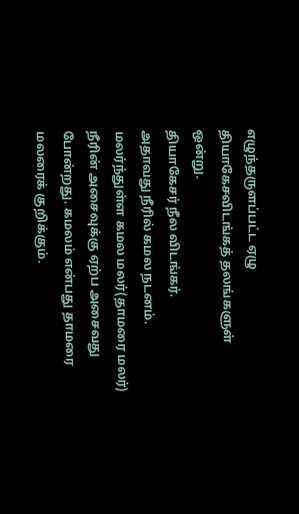எழுந்தருளப்பட்ட ஏழு தியாகேசவிடங்கத் தலங்களுள் ஒன்று.
தியாகேசர் நீல விடங்கர்.
அதாவது நீரில் கமல நடனம். மலர்ந்துள்ள கமல மலர்(தாமரை மலர்) நீரின் அசைவுக்கு ஏற்ப அசைவது போன்றது. கமலம் என்பது தாமரை மலரைக் குறிக்கும்.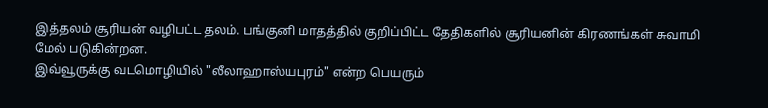இத்தலம் சூரியன் வழிபட்ட தலம். பங்குனி மாதத்தில் குறிப்பிட்ட தேதிகளில் சூரியனின் கிரணங்கள் சுவாமி மேல் படுகின்றன.
இவ்வூருக்கு வடமொழியில் "லீலாஹாஸ்யபுரம்" என்ற பெயரும்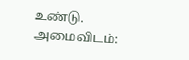உண்டு.
அமைவிடம்: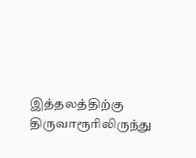இத்தலத்திற்கு திருவாரூரிலிருந்து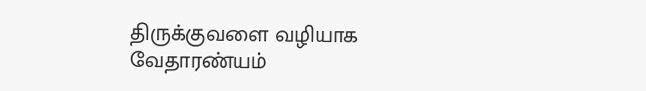திருக்குவளை வழியாக வேதாரண்யம்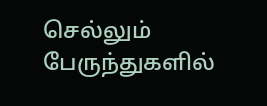செல்லும் பேருந்துகளில்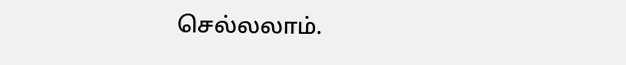செல்லலாம்.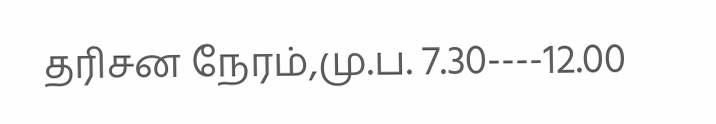தரிசன நேரம்,மு.ப. 7.30----12.00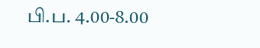பி.ப. 4.00-8.00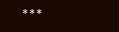***